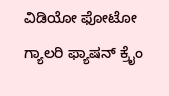ವಿಡಿಯೋ ಫೋಟೋ ಗ್ಯಾಲರಿ ಫ್ಯಾಷನ್ ಕ್ರೈಂ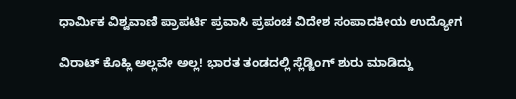ಧಾರ್ಮಿಕ ವಿಶ್ವವಾಣಿ ಪ್ರಾಪರ್ಟಿ ಪ್ರವಾಸಿ ಪ್ರಪಂಚ ವಿದೇಶ ಸಂಪಾದಕೀಯ ಉದ್ಯೋಗ

ವಿರಾಟ್‌ ಕೊಹ್ಲಿ ಅಲ್ಲವೇ ಅಲ್ಲ! ಭಾರತ ತಂಡದಲ್ಲಿ ಸ್ಲೆಡ್ಜಿಂಗ್‌ ಶುರು ಮಾಡಿದ್ದು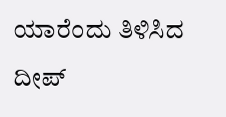ಯಾರೆಂದು ತಿಳಿಸಿದ ದೀಪ್‌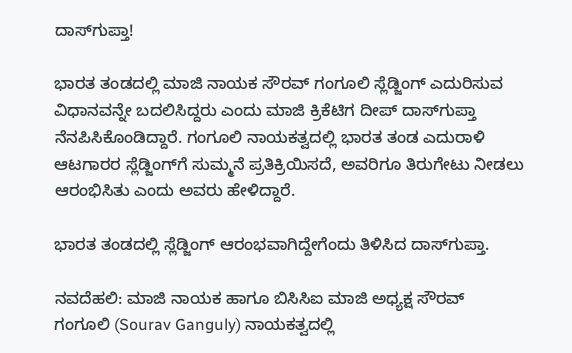ದಾಸ್‌ಗುಪ್ತಾ!

ಭಾರತ ತಂಡದಲ್ಲಿ ಮಾಜಿ ನಾಯಕ ಸೌರವ್ ಗಂಗೂಲಿ ಸ್ಲೆಡ್ಜಿಂಗ್‌ ಎದುರಿಸುವ ವಿಧಾನವನ್ನೇ ಬದಲಿಸಿದ್ದರು ಎಂದು ಮಾಜಿ ಕ್ರಿಕೆಟಿಗ ದೀಪ್‌ ದಾಸ್‌ಗುಪ್ತಾ ನೆನಪಿಸಿಕೊಂಡಿದ್ದಾರೆ. ಗಂಗೂಲಿ ನಾಯಕತ್ವದಲ್ಲಿ ಭಾರತ ತಂಡ ಎದುರಾಳಿ ಆಟಗಾರರ ಸ್ಲೆಡ್ಜಿಂಗ್‌ಗೆ ಸುಮ್ಮನೆ ಪ್ರತಿಕ್ರಿಯಿಸದೆ, ಅವರಿಗೂ ತಿರುಗೇಟು ನೀಡಲು ಆರಂಭಿಸಿತು ಎಂದು ಅವರು ಹೇಳಿದ್ದಾರೆ.

ಭಾರತ ತಂಡದಲ್ಲಿ ಸ್ಲೆಡ್ಜಿಂಗ್‌ ಆರಂಭವಾಗಿದ್ದೇಗೆಂದು ತಿಳಿಸಿದ ದಾಸ್‌ಗುಪ್ತಾ.

ನವದೆಹಲಿ: ಮಾಜಿ ನಾಯಕ ಹಾಗೂ ಬಿಸಿಸಿಐ ಮಾಜಿ ಅಧ್ಯಕ್ಷ ಸೌರವ್ ಗಂಗೂಲಿ (Sourav Ganguly) ನಾಯಕತ್ವದಲ್ಲಿ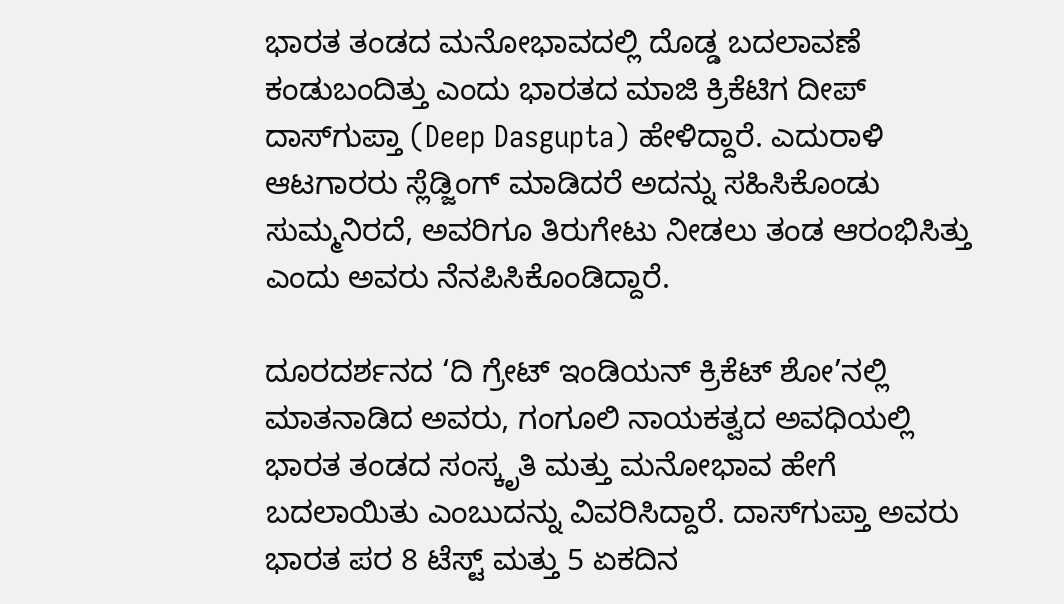ಭಾರತ ತಂಡದ ಮನೋಭಾವದಲ್ಲಿ ದೊಡ್ಡ ಬದಲಾವಣೆ ಕಂಡುಬಂದಿತ್ತು ಎಂದು ಭಾರತದ ಮಾಜಿ ಕ್ರಿಕೆಟಿಗ ದೀಪ್ ದಾಸ್‌ಗುಪ್ತಾ (Deep Dasgupta) ಹೇಳಿದ್ದಾರೆ. ಎದುರಾಳಿ ಆಟಗಾರರು ಸ್ಲೆಡ್ಜಿಂಗ್ ಮಾಡಿದರೆ ಅದನ್ನು ಸಹಿಸಿಕೊಂಡು ಸುಮ್ಮನಿರದೆ, ಅವರಿಗೂ ತಿರುಗೇಟು ನೀಡಲು ತಂಡ ಆರಂಭಿಸಿತ್ತು ಎಂದು ಅವರು ನೆನಪಿಸಿಕೊಂಡಿದ್ದಾರೆ.

ದೂರದರ್ಶನದ ‘ದಿ ಗ್ರೇಟ್ ಇಂಡಿಯನ್ ಕ್ರಿಕೆಟ್ ಶೋ’ನಲ್ಲಿ ಮಾತನಾಡಿದ ಅವರು, ಗಂಗೂಲಿ ನಾಯಕತ್ವದ ಅವಧಿಯಲ್ಲಿ ಭಾರತ ತಂಡದ ಸಂಸ್ಕೃತಿ ಮತ್ತು ಮನೋಭಾವ ಹೇಗೆ ಬದಲಾಯಿತು ಎಂಬುದನ್ನು ವಿವರಿಸಿದ್ದಾರೆ. ದಾಸ್‌ಗುಪ್ತಾ ಅವರು ಭಾರತ ಪರ 8 ಟೆಸ್ಟ್ ಮತ್ತು 5 ಏಕದಿನ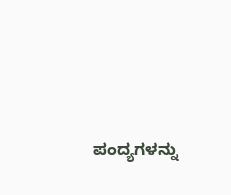ಪಂದ್ಯಗಳನ್ನು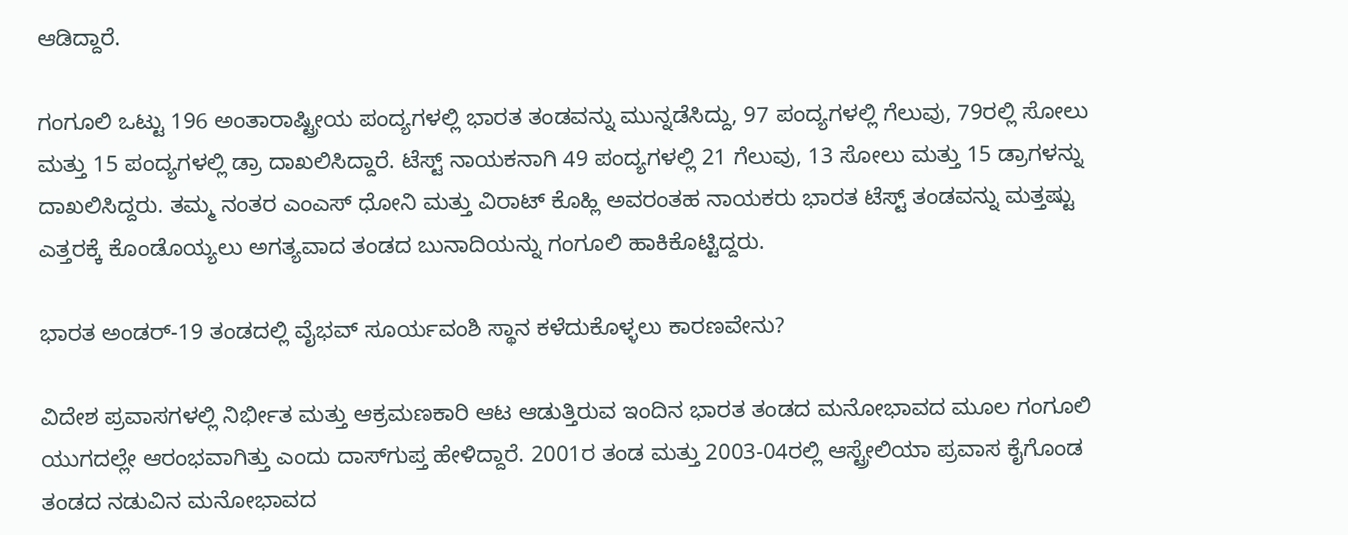ಆಡಿದ್ದಾರೆ.

ಗಂಗೂಲಿ ಒಟ್ಟು 196 ಅಂತಾರಾಷ್ಟ್ರೀಯ ಪಂದ್ಯಗಳಲ್ಲಿ ಭಾರತ ತಂಡವನ್ನು ಮುನ್ನಡೆಸಿದ್ದು, 97 ಪಂದ್ಯಗಳಲ್ಲಿ ಗೆಲುವು, 79ರಲ್ಲಿ ಸೋಲು ಮತ್ತು 15 ಪಂದ್ಯಗಳಲ್ಲಿ ಡ್ರಾ ದಾಖಲಿಸಿದ್ದಾರೆ. ಟೆಸ್ಟ್ ನಾಯಕನಾಗಿ 49 ಪಂದ್ಯಗಳಲ್ಲಿ 21 ಗೆಲುವು, 13 ಸೋಲು ಮತ್ತು 15 ಡ್ರಾಗಳನ್ನು ದಾಖಲಿಸಿದ್ದರು. ತಮ್ಮ ನಂತರ ಎಂಎಸ್ ಧೋನಿ ಮತ್ತು ವಿರಾಟ್ ಕೊಹ್ಲಿ ಅವರಂತಹ ನಾಯಕರು ಭಾರತ ಟೆಸ್ಟ್ ತಂಡವನ್ನು ಮತ್ತಷ್ಟು ಎತ್ತರಕ್ಕೆ ಕೊಂಡೊಯ್ಯಲು ಅಗತ್ಯವಾದ ತಂಡದ ಬುನಾದಿಯನ್ನು ಗಂಗೂಲಿ ಹಾಕಿಕೊಟ್ಟಿದ್ದರು.

ಭಾರತ ಅಂಡರ್‌-19 ತಂಡದಲ್ಲಿ ವೈಭವ್‌ ಸೂರ್ಯವಂಶಿ ಸ್ಥಾನ ಕಳೆದುಕೊಳ್ಳಲು ಕಾರಣವೇನು?

ವಿದೇಶ ಪ್ರವಾಸಗಳಲ್ಲಿ ನಿರ್ಭೀತ ಮತ್ತು ಆಕ್ರಮಣಕಾರಿ ಆಟ ಆಡುತ್ತಿರುವ ಇಂದಿನ ಭಾರತ ತಂಡದ ಮನೋಭಾವದ ಮೂಲ ಗಂಗೂಲಿ ಯುಗದಲ್ಲೇ ಆರಂಭವಾಗಿತ್ತು ಎಂದು ದಾಸ್‌ಗುಪ್ತ ಹೇಳಿದ್ದಾರೆ. 2001ರ ತಂಡ ಮತ್ತು 2003-04ರಲ್ಲಿ ಆಸ್ಟ್ರೇಲಿಯಾ ಪ್ರವಾಸ ಕೈಗೊಂಡ ತಂಡದ ನಡುವಿನ ಮನೋಭಾವದ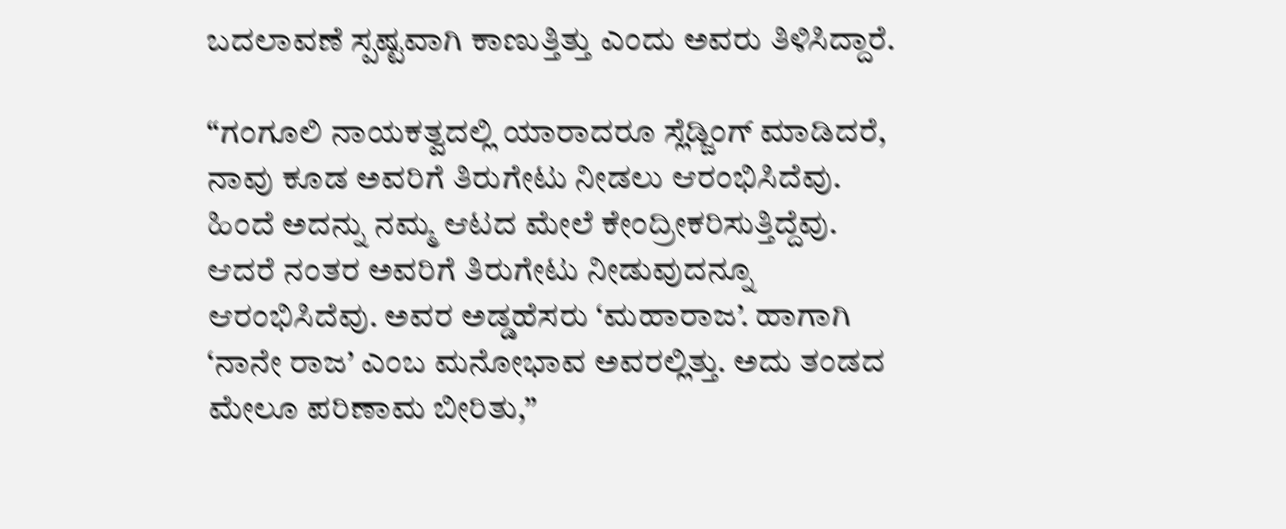ಬದಲಾವಣೆ ಸ್ಪಷ್ಟವಾಗಿ ಕಾಣುತ್ತಿತ್ತು ಎಂದು ಅವರು ತಿಳಿಸಿದ್ದಾರೆ.

“ಗಂಗೂಲಿ ನಾಯಕತ್ವದಲ್ಲಿ ಯಾರಾದರೂ ಸ್ಲೆಡ್ಜಿಂಗ್ ಮಾಡಿದರೆ, ನಾವು ಕೂಡ ಅವರಿಗೆ ತಿರುಗೇಟು ನೀಡಲು ಆರಂಭಿಸಿದೆವು. ಹಿಂದೆ ಅದನ್ನು ನಮ್ಮ ಆಟದ ಮೇಲೆ ಕೇಂದ್ರೀಕರಿಸುತ್ತಿದ್ದೆವು. ಆದರೆ ನಂತರ ಅವರಿಗೆ ತಿರುಗೇಟು ನೀಡುವುದನ್ನೂ ಆರಂಭಿಸಿದೆವು. ಅವರ ಅಡ್ಡಹೆಸರು ‘ಮಹಾರಾಜ’. ಹಾಗಾಗಿ ‘ನಾನೇ ರಾಜ’ ಎಂಬ ಮನೋಭಾವ ಅವರಲ್ಲಿತ್ತು. ಅದು ತಂಡದ ಮೇಲೂ ಪರಿಣಾಮ ಬೀರಿತು,”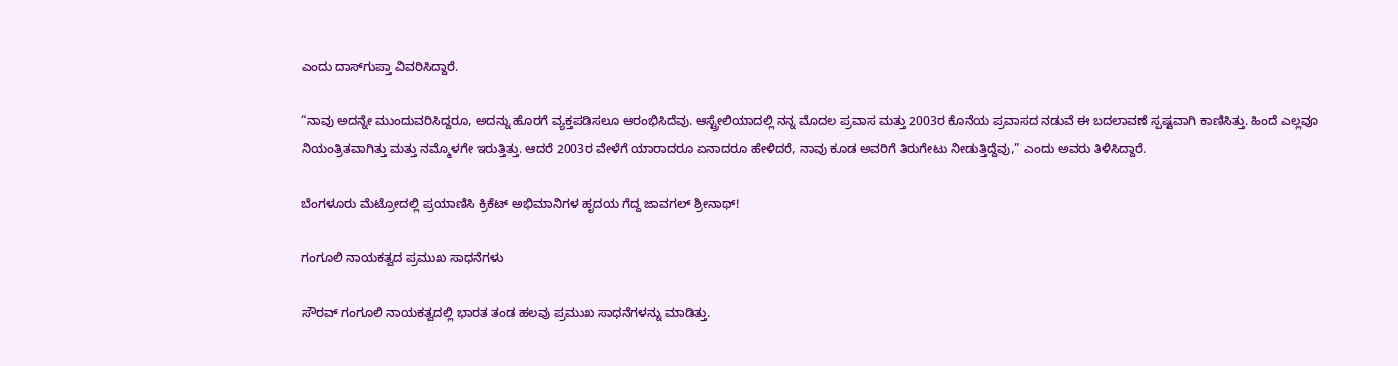ಎಂದು ದಾಸ್‌ಗುಪ್ತಾ ವಿವರಿಸಿದ್ದಾರೆ.

“ನಾವು ಅದನ್ನೇ ಮುಂದುವರಿಸಿದ್ದರೂ, ಅದನ್ನು ಹೊರಗೆ ವ್ಯಕ್ತಪಡಿಸಲೂ ಆರಂಭಿಸಿದೆವು. ಆಸ್ಟ್ರೇಲಿಯಾದಲ್ಲಿ ನನ್ನ ಮೊದಲ ಪ್ರವಾಸ ಮತ್ತು 2003ರ ಕೊನೆಯ ಪ್ರವಾಸದ ನಡುವೆ ಈ ಬದಲಾವಣೆ ಸ್ಪಷ್ಟವಾಗಿ ಕಾಣಿಸಿತ್ತು. ಹಿಂದೆ ಎಲ್ಲವೂ ನಿಯಂತ್ರಿತವಾಗಿತ್ತು ಮತ್ತು ನಮ್ಮೊಳಗೇ ಇರುತ್ತಿತ್ತು. ಆದರೆ 2003ರ ವೇಳೆಗೆ ಯಾರಾದರೂ ಏನಾದರೂ ಹೇಳಿದರೆ, ನಾವು ಕೂಡ ಅವರಿಗೆ ತಿರುಗೇಟು ನೀಡುತ್ತಿದ್ದೆವು,” ಎಂದು ಅವರು ತಿಳಿಸಿದ್ದಾರೆ.

ಬೆಂಗಳೂರು ಮೆಟ್ರೋದಲ್ಲಿ ಪ್ರಯಾಣಿಸಿ ಕ್ರಿಕೆಟ್‌ ಅಭಿಮಾನಿಗಳ ಹೃದಯ ಗೆದ್ದ ಜಾವಗಲ್‌ ಶ್ರೀನಾಥ್‌!

ಗಂಗೂಲಿ ನಾಯಕತ್ವದ ಪ್ರಮುಖ ಸಾಧನೆಗಳು

ಸೌರವ್ ಗಂಗೂಲಿ ನಾಯಕತ್ವದಲ್ಲಿ ಭಾರತ ತಂಡ ಹಲವು ಪ್ರಮುಖ ಸಾಧನೆಗಳನ್ನು ಮಾಡಿತ್ತು.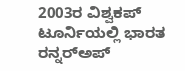2003ರ ವಿಶ್ವಕಪ್‌ ಟೂರ್ನಿಯಲ್ಲಿ ಭಾರತ ರನ್ನರ್‌ಅಪ್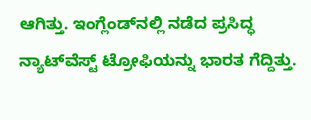ಆಗಿತ್ತು. ಇಂಗ್ಲೆಂಡ್‌ನಲ್ಲಿ ನಡೆದ ಪ್ರಸಿದ್ಧ ನ್ಯಾಟ್‌ವೆಸ್ಟ್ ಟ್ರೋಫಿಯನ್ನು ಭಾರತ ಗೆದ್ದಿತ್ತು.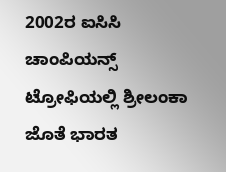2002ರ ಐಸಿಸಿ ಚಾಂಪಿಯನ್ಸ್ ಟ್ರೋಫಿಯಲ್ಲಿ ಶ್ರೀಲಂಕಾ ಜೊತೆ ಭಾರತ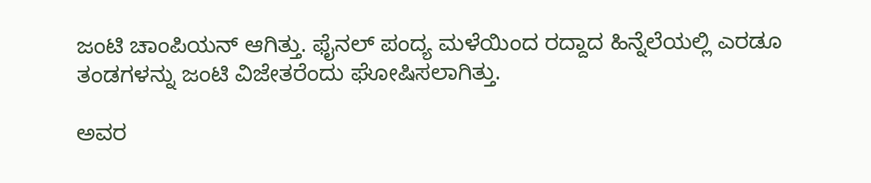ಜಂಟಿ ಚಾಂಪಿಯನ್ ಆಗಿತ್ತು. ಫೈನಲ್ ಪಂದ್ಯ ಮಳೆಯಿಂದ ರದ್ದಾದ ಹಿನ್ನೆಲೆಯಲ್ಲಿ ಎರಡೂ ತಂಡಗಳನ್ನು ಜಂಟಿ ವಿಜೇತರೆಂದು ಘೋಷಿಸಲಾಗಿತ್ತು.

ಅವರ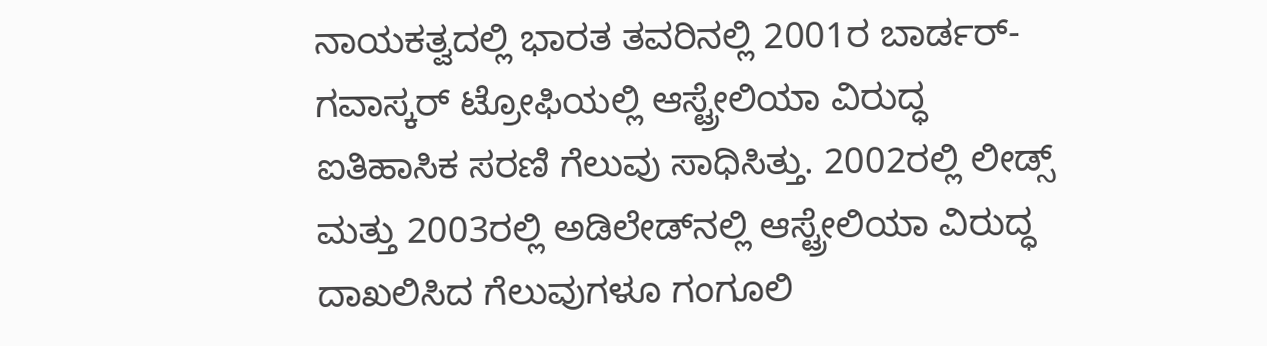ನಾಯಕತ್ವದಲ್ಲಿ ಭಾರತ ತವರಿನಲ್ಲಿ 2001ರ ಬಾರ್ಡರ್-ಗವಾಸ್ಕರ್ ಟ್ರೋಫಿಯಲ್ಲಿ ಆಸ್ಟ್ರೇಲಿಯಾ ವಿರುದ್ಧ ಐತಿಹಾಸಿಕ ಸರಣಿ ಗೆಲುವು ಸಾಧಿಸಿತ್ತು. 2002ರಲ್ಲಿ ಲೀಡ್ಸ್ ಮತ್ತು 2003ರಲ್ಲಿ ಅಡಿಲೇಡ್‌ನಲ್ಲಿ ಆಸ್ಟ್ರೇಲಿಯಾ ವಿರುದ್ಧ ದಾಖಲಿಸಿದ ಗೆಲುವುಗಳೂ ಗಂಗೂಲಿ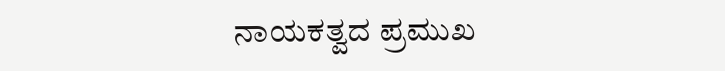ನಾಯಕತ್ವದ ಪ್ರಮುಖ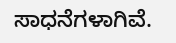ಸಾಧನೆಗಳಾಗಿವೆ.